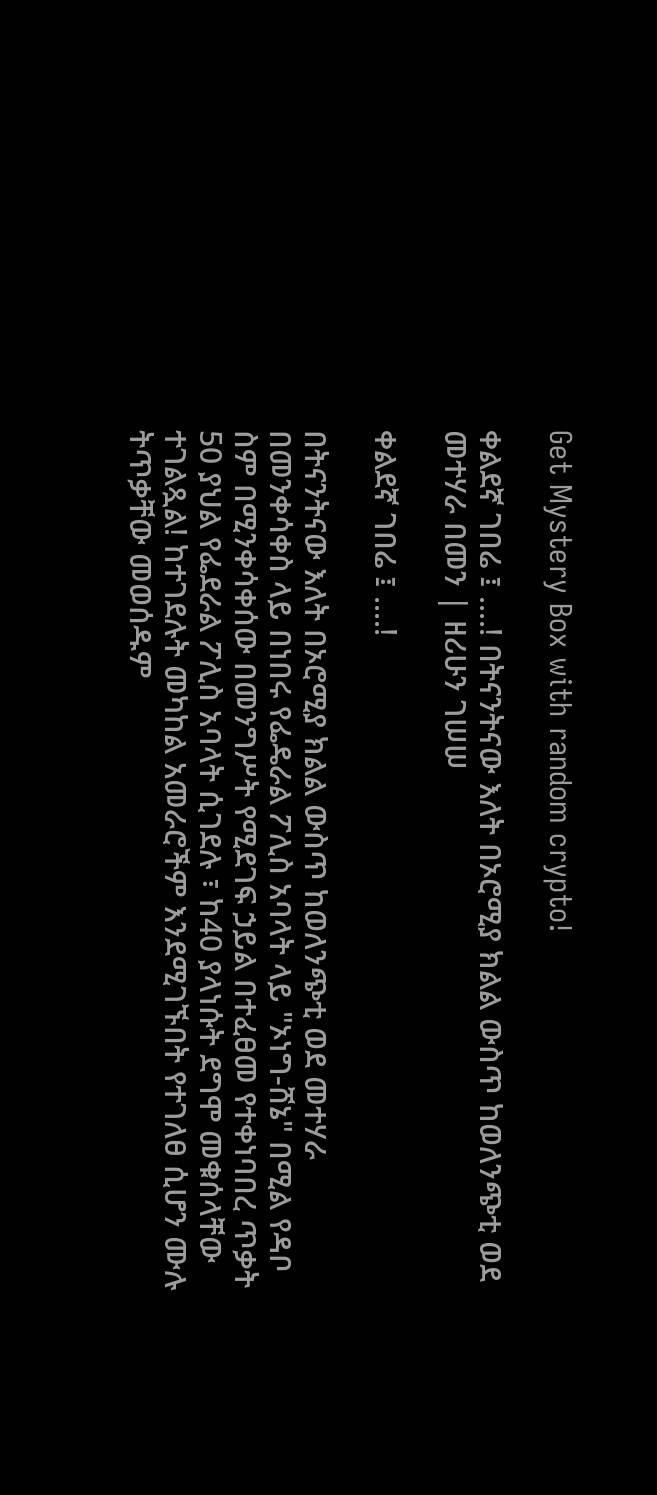Get Mystery Box with random crypto!

ቀልደኛ ገበሬ ፤ ....! በትናንትናው እለት በኦሮሚያ ክልል ውስጥ ከወለንጭቲ ወደ መተሃራ በመን | ዘሪሁን ገሠሠ

ቀልደኛ ገበሬ ፤ ....!

በትናንትናው እለት በኦሮሚያ ክልል ውስጥ ከወለንጭቲ ወደ መተሃራ በመንቀሳቀስ ላይ በነበሩ የፌዴራል ፖሊስ አባላት ላይ "ኦነግ-ሸኔ" በሚል የዳቦ ስም በሚንቀሳቀሰው በመንግሥት የሚደገፍ ኃይል በተፈፀመ የተቀነባበረ ጥቃት 50 ያህል የፌደራል ፖሊስ አባላት ሲገደሉ ፣ ከ40 ያላነሱት ደግሞ መቁሰላቸው ተገልጿል! ከተገደሉት መካከል አመራሮችም እንደሚገኙበት የተገለፀ ሲሆን ሙሉ ትጥቃቸው መወሰዱም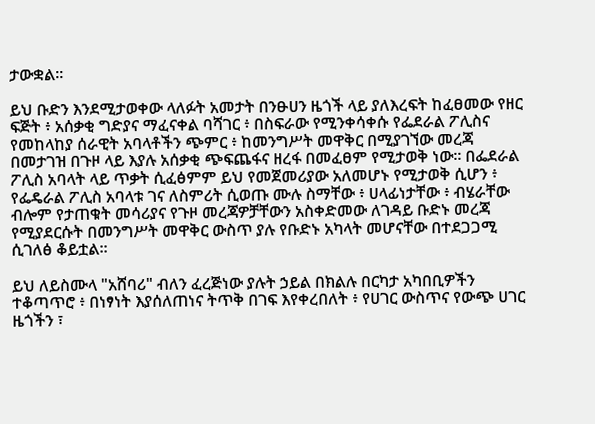ታውቋል፡፡

ይህ ቡድን እንደሚታወቀው ላለፉት አመታት በንፁሀን ዜጎች ላይ ያለእረፍት ከፈፀመው የዘር ፍጅት ፥ አሰቃቂ ግድያና ማፈናቀል ባሻገር ፥ በስፍራው የሚንቀሳቀሱ የፌደራል ፖሊስና የመከላከያ ሰራዊት አባላቶችን ጭምር ፥ ከመንግሥት መዋቅር በሚያገኘው መረጃ በመታገዝ በጉዞ ላይ እያሉ አሰቃቂ ጭፍጨፋና ዘረፋ በመፈፀም የሚታወቅ ነው፡፡ በፌደራል ፖሊስ አባላት ላይ ጥቃት ሲፈፅምም ይህ የመጀመሪያው አለመሆኑ የሚታወቅ ሲሆን ፥ የፌዴራል ፖሊስ አባላቱ ገና ለስምሪት ሲወጡ ሙሉ ስማቸው ፥ ሀላፊነታቸው ፥ ብሄራቸው ብሎም የታጠቁት መሳሪያና የጉዞ መረጃዎቻቸውን አስቀድመው ለገዳይ ቡድኑ መረጃ የሚያደርሱት በመንግሥት መዋቅር ውስጥ ያሉ የቡድኑ አካላት መሆናቸው በተደጋጋሚ ሲገለፅ ቆይቷል፡፡

ይህ ለይስሙላ "አሸባሪ" ብለን ፈረጅነው ያሉት ኃይል በክልሉ በርካታ አካበቢዎችን ተቆጣጥሮ ፥ በነፃነት እያሰለጠነና ትጥቅ በገፍ እየቀረበለት ፥ የሀገር ውስጥና የውጭ ሀገር ዜጎችን ፣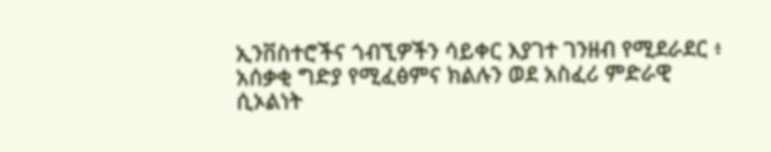ኢንቨስተሮችና ጎብኚዎችን ሳይቀር እያገተ ገንዘብ የሚደራደር ፥ አሰቃቂ ግድያ የሚፈፅምና ክልሉን ወደ አስፈሪ ምድራዊ ሲኦልነት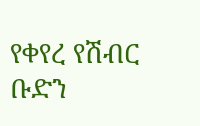የቀየረ የሽብር ቡድን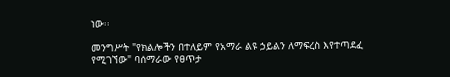ነው፡፡

መንግሥት "የክልሎችን በተለይም የአማራ ልዩ ኃይልን ለማፍረስ እየተጣደፈ የሚገኘው" ባሰማራው የፀጥታ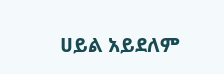ሀይል አይደለም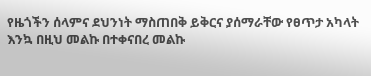የዜጎችን ሰላምና ደህንነት ማስጠበቅ ይቅርና ያሰማራቸው የፀጥታ አካላት እንኳ በዚህ መልኩ በተቀናበረ መልኩ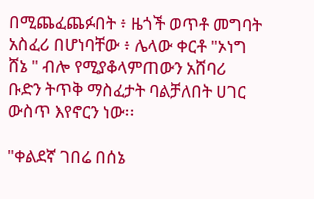በሚጨፈጨፉበት ፥ ዜጎች ወጥቶ መግባት አስፈሪ በሆነባቸው ፥ ሌላው ቀርቶ "ኦነግ ሸኔ " ብሎ የሚያቆላምጠውን አሸባሪ ቡድን ትጥቅ ማስፈታት ባልቻለበት ሀገር ውስጥ እየኖርን ነው፡፡

"ቀልደኛ ገበሬ በሰኔ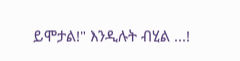ይሞታል!" እንዲሉት ብሂል ...!